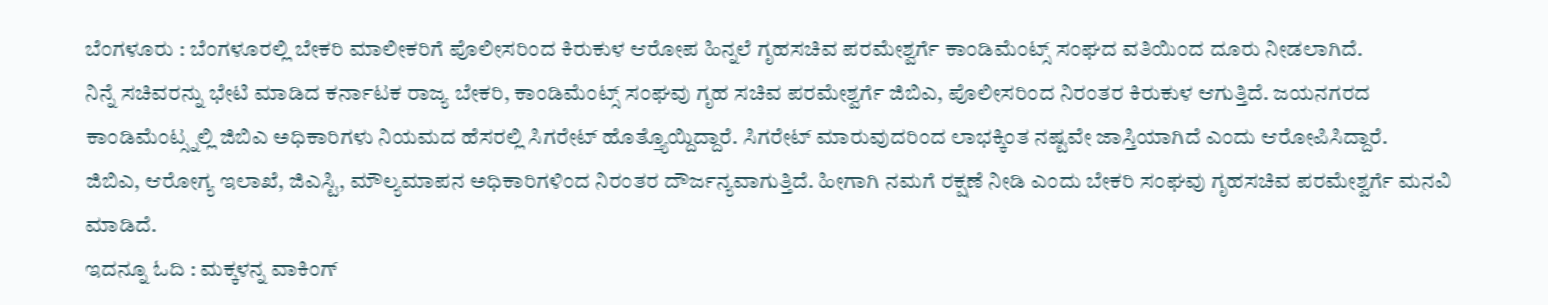ಬೆಂಗಳೂರು : ಬೆಂಗಳೂರಲ್ಲಿ ಬೇಕರಿ ಮಾಲೀಕರಿಗೆ ಪೊಲೀಸರಿಂದ ಕಿರುಕುಳ ಆರೋಪ ಹಿನ್ನಲೆ ಗೃಹಸಚಿವ ಪರಮೇಶ್ವರ್ಗೆ ಕಾಂಡಿಮೆಂಟ್ಸ್ ಸಂಘದ ವತಿಯಿಂದ ದೂರು ನೀಡಲಾಗಿದೆ.
ನಿನ್ನೆ ಸಚಿವರನ್ನು ಭೇಟಿ ಮಾಡಿದ ಕರ್ನಾಟಕ ರಾಜ್ಯ ಬೇಕರಿ, ಕಾಂಡಿಮೆಂಟ್ಸ್ ಸಂಘವು ಗೃಹ ಸಚಿವ ಪರಮೇಶ್ವರ್ಗೆ ಜಿಬಿಎ, ಪೊಲೀಸರಿಂದ ನಿರಂತರ ಕಿರುಕುಳ ಆಗುತ್ತಿದೆ. ಜಯನಗರದ ಕಾಂಡಿಮೆಂಟ್ಸ್ನಲ್ಲಿ ಜಿಬಿಎ ಅಧಿಕಾರಿಗಳು ನಿಯಮದ ಹೆಸರಲ್ಲಿ ಸಿಗರೇಟ್ ಹೊತ್ತ್ಯೊಯ್ದಿದ್ದಾರೆ. ಸಿಗರೇಟ್ ಮಾರುವುದರಿಂದ ಲಾಭಕ್ಕಿಂತ ನಷ್ಟವೇ ಜಾಸ್ತಿಯಾಗಿದೆ ಎಂದು ಆರೋಪಿಸಿದ್ದಾರೆ.
ಜಿಬಿಎ, ಆರೋಗ್ಯ ಇಲಾಖೆ, ಜಿಎಸ್ಟಿ, ಮೌಲ್ಯಮಾಪನ ಅಧಿಕಾರಿಗಳಿಂದ ನಿರಂತರ ದೌರ್ಜನ್ಯವಾಗುತ್ತಿದೆ. ಹೀಗಾಗಿ ನಮಗೆ ರಕ್ಷಣೆ ನೀಡಿ ಎಂದು ಬೇಕರಿ ಸಂಘವು ಗೃಹಸಚಿವ ಪರಮೇಶ್ವರ್ಗೆ ಮನವಿ ಮಾಡಿದೆ.
ಇದನ್ನೂ ಓದಿ : ಮಕ್ಕಳನ್ನ ವಾಕಿಂಗ್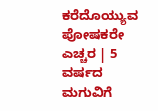ಕರೆದೊಯ್ಯುವ ಪೋಷಕರೇ ಎಚ್ಚರ | 5 ವರ್ಷದ ಮಗುವಿಗೆ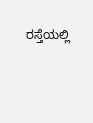ರಸ್ತೆಯಲ್ಲಿ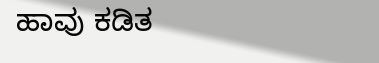ಹಾವು ಕಡಿತ